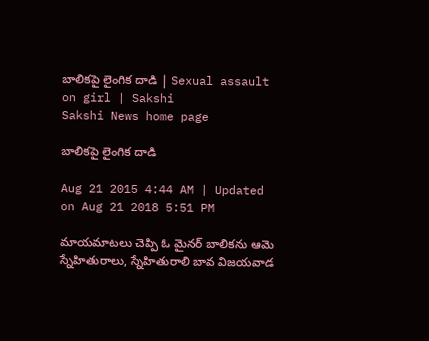బాలికపై లైంగిక దాడి | Sexual assault on girl | Sakshi
Sakshi News home page

బాలికపై లైంగిక దాడి

Aug 21 2015 4:44 AM | Updated on Aug 21 2018 5:51 PM

మాయమాటలు చెప్పి ఓ మైనర్ బాలికను ఆమె స్నేహితురాలు, స్నేహితురాలి బావ విజయవాడ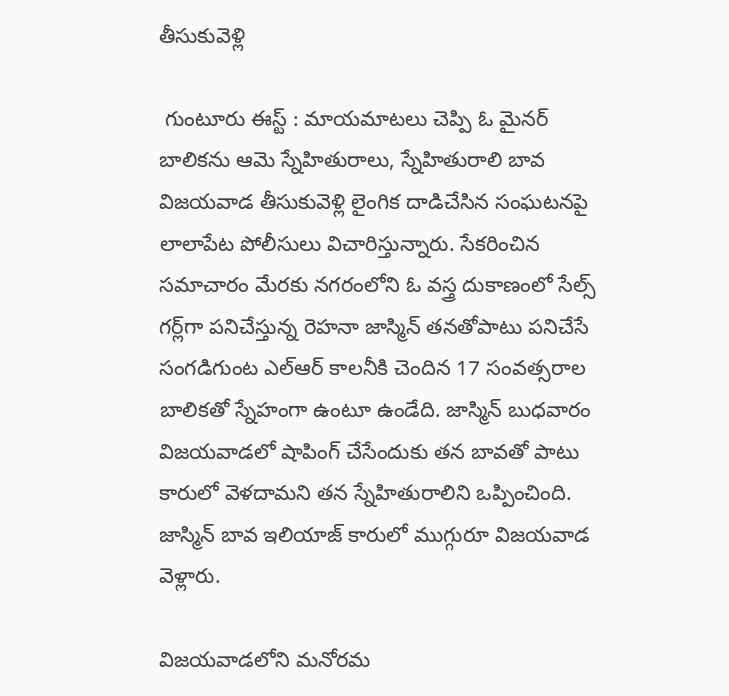తీసుకువెళ్లి

 గుంటూరు ఈస్ట్ : మాయమాటలు చెప్పి ఓ మైనర్ బాలికను ఆమె స్నేహితురాలు, స్నేహితురాలి బావ విజయవాడ తీసుకువెళ్లి లైంగిక దాడిచేసిన సంఘటనపై లాలాపేట పోలీసులు విచారిస్తున్నారు. సేకరించిన సమాచారం మేరకు నగరంలోని ఓ వస్త్ర దుకాణంలో సేల్స్ గర్ల్‌గా పనిచేస్తున్న రెహనా జాస్మిన్ తనతోపాటు పనిచేసే సంగడిగుంట ఎల్‌ఆర్ కాలనీకి చెందిన 17 సంవత్సరాల బాలికతో స్నేహంగా ఉంటూ ఉండేది. జాస్మిన్ బుధవారం విజయవాడలో షాపింగ్ చేసేందుకు తన బావతో పాటు కారులో వెళదామని తన స్నేహితురాలిని ఒప్పించింది. జాస్మిన్ బావ ఇలియాజ్ కారులో ముగ్గురూ విజయవాడ వెళ్లారు.

విజయవాడలోని మనోరమ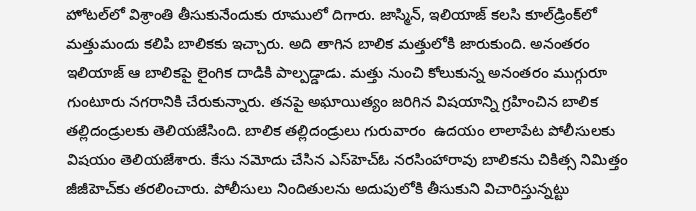హోటల్‌లో విశ్రాంతి తీసుకునేందుకు రూములో దిగారు. జాస్మిన్, ఇలియాజ్ కలసి కూల్‌డ్రింక్‌లో మత్తుమందు కలిపి బాలికకు ఇచ్చారు. అది తాగిన బాలిక మత్తులోకి జారుకుంది. అనంతరం ఇలియాజ్ ఆ బాలికపై లైంగిక దాడికి పాల్పడ్డాడు. మత్తు నుంచి కోలుకున్న అనంతరం ముగ్గురూ గుంటూరు నగరానికి చేరుకున్నారు. తనపై అఘాయిత్యం జరిగిన విషయాన్ని గ్రహించిన బాలిక తల్లిదండ్రులకు తెలియజేసింది. బాలిక తల్లిదండ్రులు గురువారం  ఉదయం లాలాపేట పోలీసులకు విషయం తెలియజేశారు. కేసు నమోదు చేసిన ఎస్‌హెచ్‌ఓ నరసింహారావు బాలికను చికిత్స నిమిత్తం జీజీహెచ్‌కు తరలించారు. పోలీసులు నిందితులను అదుపులోకి తీసుకుని విచారిస్తున్నట్టు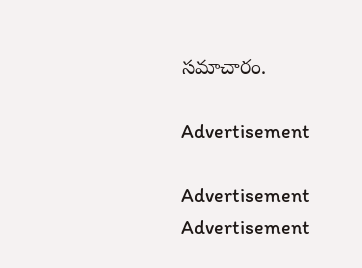సమాచారం.

Advertisement

Advertisement
Advertisement